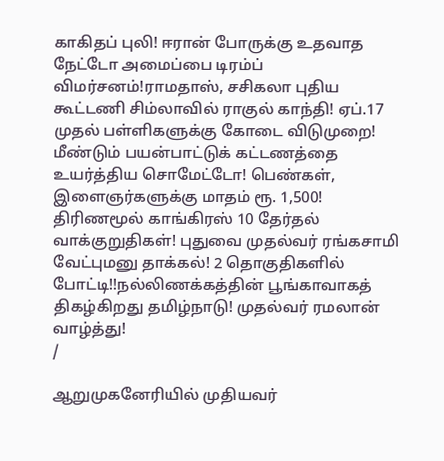காகிதப் புலி! ஈரான் போருக்கு உதவாத நேட்டோ அமைப்பை டிரம்ப் விமர்சனம்!ராமதாஸ், சசிகலா புதிய கூட்டணி சிம்லாவில் ராகுல் காந்தி! ஏப்.17 முதல் பள்ளிகளுக்கு கோடை விடுமுறை! மீண்டும் பயன்பாட்டுக் கட்டணத்தை உயர்த்திய சொமேட்டோ! பெண்கள், இளைஞர்களுக்கு மாதம் ரூ. 1,500! திரிணமூல் காங்கிரஸ் 10 தேர்தல் வாக்குறுதிகள்! புதுவை முதல்வர் ரங்கசாமி வேட்புமனு தாக்கல்! 2 தொகுதிகளில் போட்டி!!நல்லிணக்கத்தின் பூங்காவாகத் திகழ்கிறது தமிழ்நாடு! முதல்வர் ரமலான் வாழ்த்து!
/

ஆறுமுகனேரியில் முதியவர்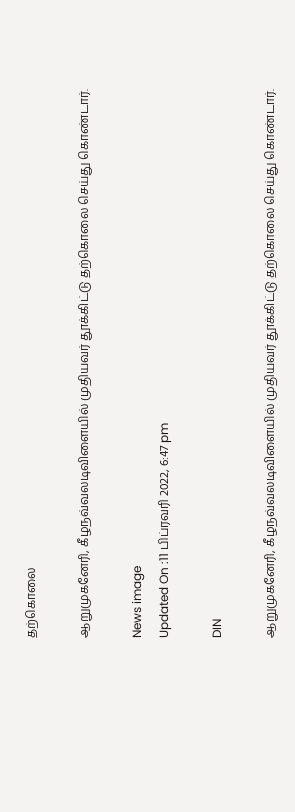தற்கொலை

ஆறுமுகனேரி, கீழநவ்வலடிவிளையில் முதியவர் தூக்கிட்டு தற்கொலை செய்து கொண்டார்.

News image
Updated On :11 பிப்ரவரி 2022, 6:47 pm

DIN

ஆறுமுகனேரி, கீழநவ்வலடிவிளையில் முதியவர் தூக்கிட்டு தற்கொலை செய்து கொண்டார்.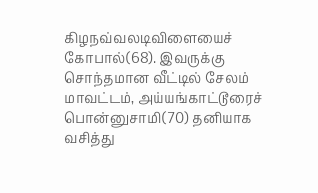கிழநவ்வலடிவிளையைச் கோபால்(68). இவருக்கு சொந்தமான வீட்டில் சேலம் மாவட்டம், அய்யங்காட்டூரைச் பொன்னுசாமி(70) தனியாக வசித்து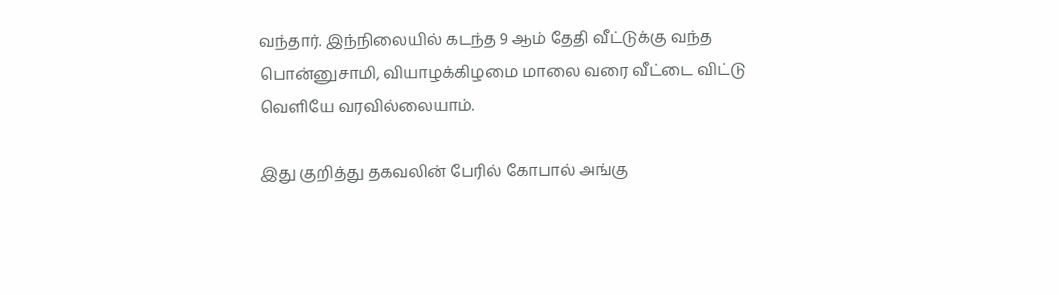வந்தார். இந்நிலையில் கடந்த 9 ஆம் தேதி வீட்டுக்கு வந்த பொன்னுசாமி, வியாழக்கிழமை மாலை வரை வீட்டை விட்டு வெளியே வரவில்லையாம்.

இது குறித்து தகவலின் பேரில் கோபால் அங்கு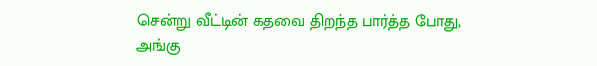சென்று வீட்டின் கதவை திறந்த பார்த்த போது, அங்கு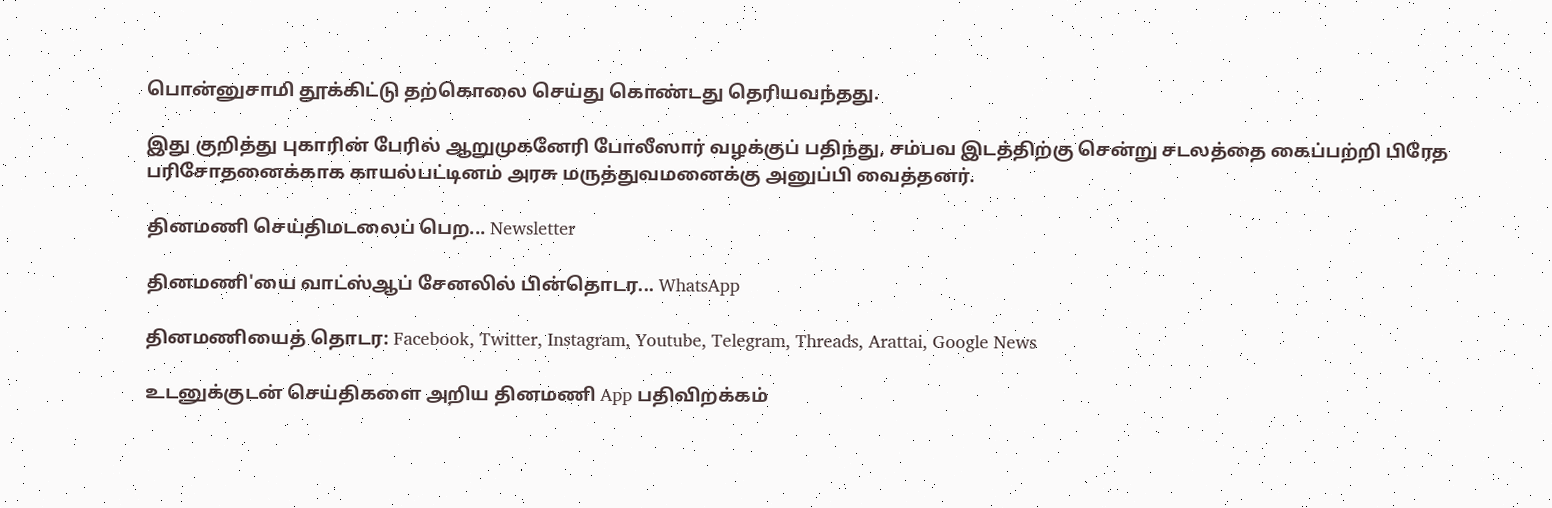பொன்னுசாமி தூக்கிட்டு தற்கொலை செய்து கொண்டது தெரியவந்தது.

இது குறித்து புகாரின் பேரில் ஆறுமுகனேரி போலீஸார் வழக்குப் பதிந்து, சம்பவ இடத்திற்கு சென்று சடலத்தை கைப்பற்றி பிரேத பரிசோதனைக்காக காயல்பட்டினம் அரசு மருத்துவமனைக்கு அனுப்பி வைத்தனர்.

தினமணி செய்திமடலைப் பெற... Newsletter

தினமணி'யை வாட்ஸ்ஆப் சேனலில் பின்தொடர... WhatsApp

தினமணியைத் தொடர: Facebook, Twitter, Instagram, Youtube, Telegram, Threads, Arattai, Google News

உடனுக்குடன் செய்திகளை அறிய தினமணி App பதிவிறக்கம்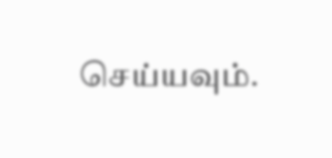செய்யவும்.